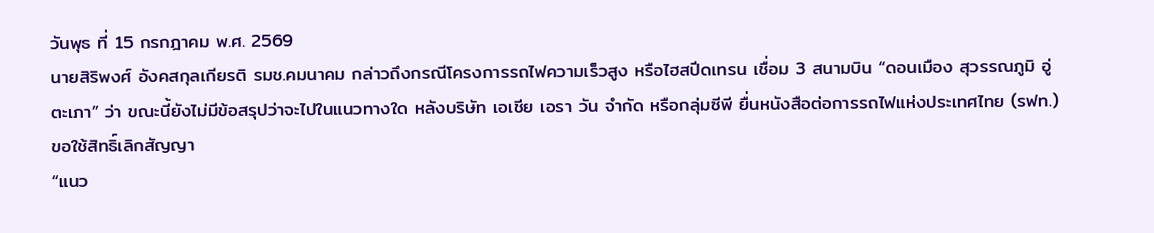วันพุธ ที่ 15 กรกฎาคม พ.ศ. 2569
นายสิริพงศ์ อังคสกุลเกียรติ รมช.คมนาคม กล่าวถึงกรณีโครงการรถไฟความเร็วสูง หรือไฮสปีดเทรน เชื่อม 3 สนามบิน “ดอนเมือง สุวรรณภูมิ อู่ตะเภา” ว่า ขณะนี้ยังไม่มีข้อสรุปว่าจะไปในแนวทางใด หลังบริษัท เอเชีย เอรา วัน จำกัด หรือกลุ่มซีพี ยื่นหนังสือต่อการรถไฟแห่งประเทศไทย (รฟท.) ขอใช้สิทธิ์เลิกสัญญา
“แนว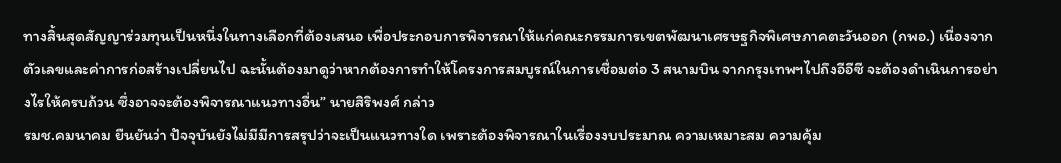ทางสิ้นสุดสัญญาร่วมทุนเป็นหนึ่งในทางเลือกที่ต้องเสนอ เพื่อประกอบการพิจารณาให้แก่คณะกรรมการเขตพัฒนาเศรษฐกิจพิเศษภาคตะวันออก (กพอ.) เนื่องจากตัวเลขและค่าการก่อสร้างเปลี่ยนไป ฉะนั้นต้องมาดูว่าหากต้องการทำให้โครงการสมบูรณ์ในการเชื่อมต่อ 3 สนามบิน จากกรุงเทพฯไปถึงอีอีซี จะต้องดำเนินการอย่างไรให้ครบถ้วน ซึ่งอาจจะต้องพิจารณาแนวทางอื่น” นายสิริพงศ์ กล่าว
รมช.คมนาคม ยืนยันว่า ปัจจุบันยังไม่มีมีการสรุปว่าจะเป็นแนวทางใด เพราะต้องพิจารณาในเรื่องงบประมาณ ความเหมาะสม ความคุ้ม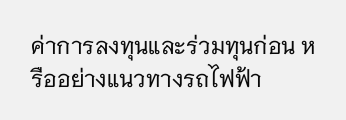ค่าการลงทุนและร่วมทุนก่อน หรืออย่างแนวทางรถไฟฟ้า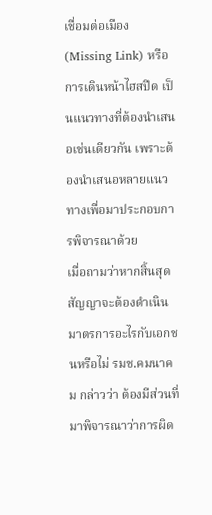เชื่อมต่อเมือง (Missing Link) หรือการเดินหน้าไฮสปีด เป็นแนวทางที่ต้องนำเสนอเช่นเดียวกัน เพราะต้องนำเสนอหลายแนวทางเพื่อมาประกอบการพิจารณาด้วย
เมื่อถามว่าหากสิ้นสุดสัญญาจะต้องดำเนินมาตรการอะไรกับเอกชนหรือไม่ รมช.คมนาคม กล่าวว่า ต้องมีส่วนที่มาพิจารณาว่าการผิด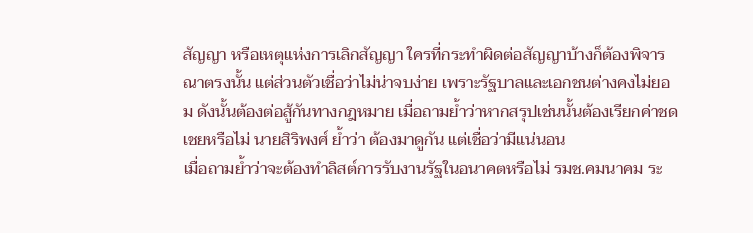สัญญา หรือเหตุแห่งการเลิกสัญญา ใครที่กระทำผิดต่อสัญญาบ้างก็ต้องพิจารณาตรงนั้น แต่ส่วนตัวเชื่อว่าไม่น่าจบง่าย เพราะรัฐบาลและเอกชนต่างคงไม่ยอม ดังนั้นต้องต่อสู้กันทางกฎหมาย เมื่อถามย้ำว่าหากสรุปเช่นนั้นต้องเรียกค่าชดเชยหรือไม่ นายสิริพงศ์ ย้ำว่า ต้องมาดูกัน แต่เชื่อว่ามีแน่นอน
เมื่อถามย้ำว่าจะต้องทำลิสต์การรับงานรัฐในอนาคตหรือไม่ รมช.คมนาคม ระ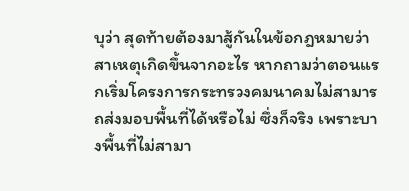บุว่า สุดท้ายต้องมาสู้กันในข้อกฎหมายว่าสาเหตุเกิดขึ้นจากอะไร หากถามว่าตอนแรกเริ่มโครงการกระทรวงคมนาคมไม่สามารถส่งมอบพื้นที่ได้หรือไม่ ซึ่งก็จริง เพราะบางพื้นที่ไม่สามา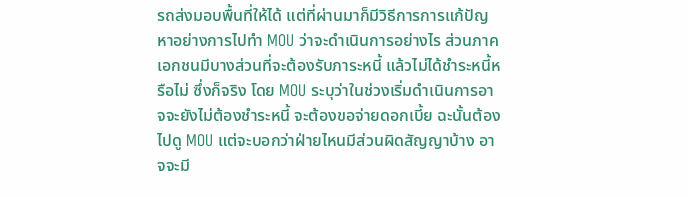รถส่งมอบพื้นที่ให้ได้ แต่ที่ผ่านมาก็มีวิธีการการแก้ปัญหาอย่างการไปทำ MOU ว่าจะดำเนินการอย่างไร ส่วนภาคเอกชนมีบางส่วนที่จะต้องรับภาระหนี้ แล้วไม่ได้ชำระหนี้หรือไม่ ซึ่งก็จริง โดย MOU ระบุว่าในช่วงเริ่มดำเนินการอาจจะยังไม่ต้องชำระหนี้ จะต้องขอจ่ายดอกเบี้ย ฉะนั้นต้องไปดู MOU แต่จะบอกว่าฝ่ายไหนมีส่วนผิดสัญญาบ้าง อาจจะมี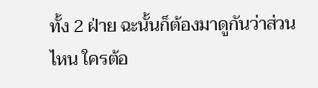ทั้ง 2 ฝ่าย ฉะนั้นก็ต้องมาดูกันว่าส่วนไหน ใครต้อ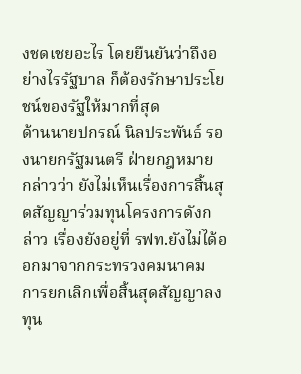งชดเชยอะไร โดยยืนยันว่าถึงอย่างไรรัฐบาล ก็ต้องรักษาประโยชน์ของรัฐให้มากที่สุด
ด้านนายปกรณ์ นิลประพันธ์ รองนายกรัฐมนตรี ฝ่ายกฎหมาย กล่าวว่า ยังไม่เห็นเรื่องการสิ้นสุดสัญญาร่วมทุนโครงการดังกล่าว เรื่องยังอยู่ที่ รฟท.ยังไม่ได้ออกมาจากกระทรวงคมนาคม การยกเลิกเพื่อสิ้นสุดสัญญาลงทุน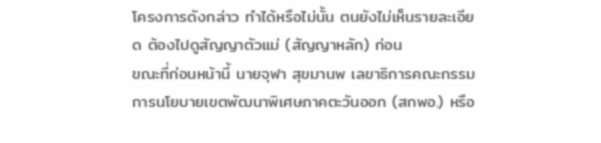โครงการดังกล่าว ทำได้หรือไม่นั้น ตนยังไม่เห็นรายละเอียด ต้องไปดูสัญญาตัวแม่ (สัญญาหลัก) ก่อน
ขณะที่ก่อนหน้านี้ นายจุฬา สุขมานพ เลขาธิการคณะกรรมการนโยบายเขตพัฒนาพิเศษภาคตะวันออก (สกพอ.) หรือ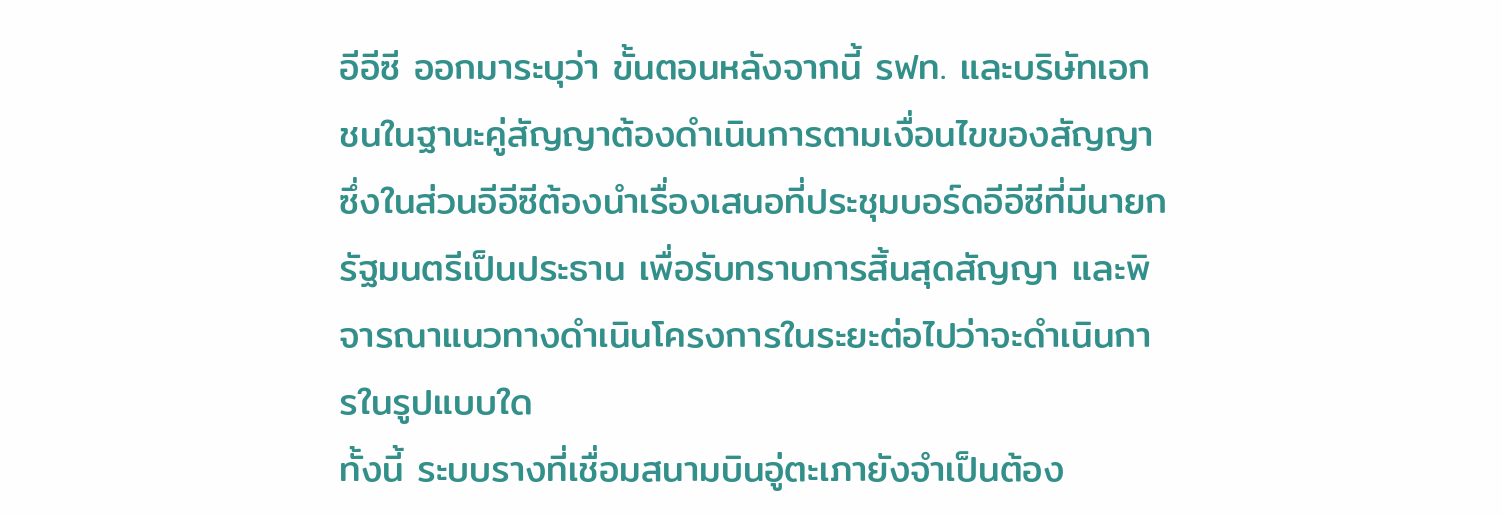อีอีซี ออกมาระบุว่า ขั้นตอนหลังจากนี้ รฟท. และบริษัทเอกชนในฐานะคู่สัญญาต้องดำเนินการตามเงื่อนไขของสัญญา ซึ่งในส่วนอีอีซีต้องนำเรื่องเสนอที่ประชุมบอร์ดอีอีซีที่มีนายกรัฐมนตรีเป็นประธาน เพื่อรับทราบการสิ้นสุดสัญญา และพิจารณาแนวทางดำเนินโครงการในระยะต่อไปว่าจะดำเนินการในรูปแบบใด
ทั้งนี้ ระบบรางที่เชื่อมสนามบินอู่ตะเภายังจำเป็นต้อง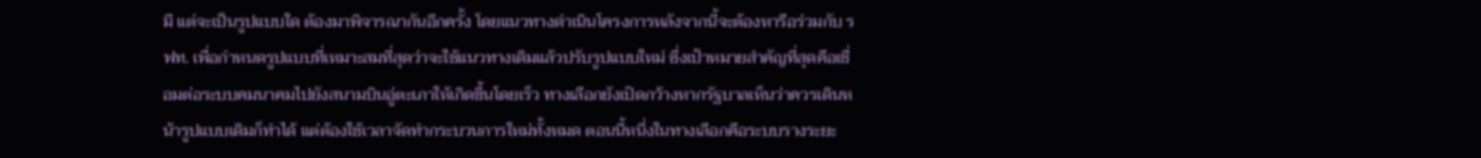มี แต่จะเป็นรูปแบบใด ต้องมาพิจารณากันอีกครั้ง โดยแนวทางดำเนินโครงการหลังจากนี้จะต้องหารือร่วมกับ รฟท. เพื่อกำหนดรูปแบบที่เหมาะสมที่สุดว่าจะใช้แนวทางเดิมแล้วปรับรูปแบบใหม่ ซึ่งเป้าหมายสำคัญที่สุดคือเชื่อมต่อระบบคมนาคมไปยังสนามบินอู่ตะเภาให้เกิดขึ้นโดยเร็ว ทางเลือกยังเปิดกว้างหากรัฐบาลเห็นว่าควรเดินหน้ารูปแบบเดิมก็ทำได้ แต่ต้องใช้เวลาจัดทำกระบวนการใหม่ทั้งหมด ตอนนี้หนึ่งในทางเลือกคือระบบรางระยะ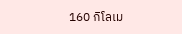160 กิโลเม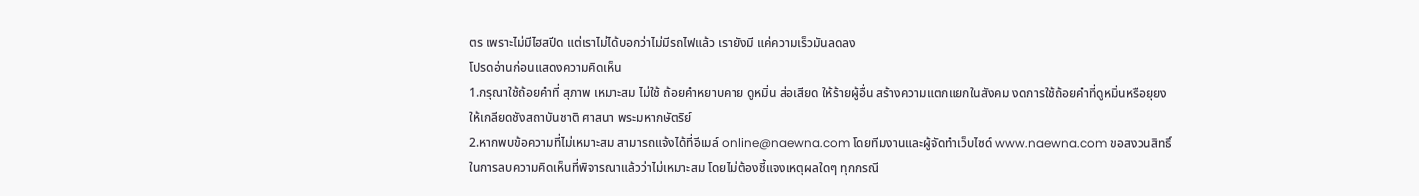ตร เพราะไม่มีไฮสปีด แต่เราไม่ได้บอกว่าไม่มีรถไฟแล้ว เรายังมี แค่ความเร็วมันลดลง
โปรดอ่านก่อนแสดงความคิดเห็น
1.กรุณาใช้ถ้อยคำที่ สุภาพ เหมาะสม ไม่ใช้ ถ้อยคำหยาบคาย ดูหมิ่น ส่อเสียด ให้ร้ายผู้อื่น สร้างความแตกแยกในสังคม งดการใช้ถ้อยคำที่ดูหมิ่นหรือยุยงให้เกลียดชังสถาบันชาติ ศาสนา พระมหากษัตริย์
2.หากพบข้อความที่ไม่เหมาะสม สามารถแจ้งได้ที่อีเมล์ online@naewna.com โดยทีมงานและผู้จัดทำเว็บไซด์ www.naewna.com ขอสงวนสิทธิ์ในการลบความคิดเห็นที่พิจารณาแล้วว่าไม่เหมาะสม โดยไม่ต้องชี้แจงเหตุผลใดๆ ทุกกรณี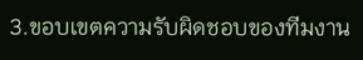3.ขอบเขตความรับผิดชอบของทีมงาน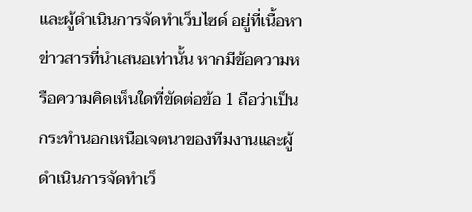และผู้ดำเนินการจัดทำเว็บไซด์ อยู่ที่เนื้อหาข่าวสารที่นำเสนอเท่านั้น หากมีข้อความหรือความคิดเห็นใดที่ขัดต่อข้อ 1 ถือว่าเป็นกระทำนอกเหนือเจตนาของทีมงานและผู้ดำเนินการจัดทำเว็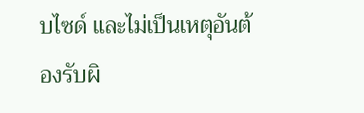บไซด์ และไม่เป็นเหตุอันต้องรับผิ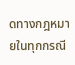ดทางกฎหมายในทุกกรณี